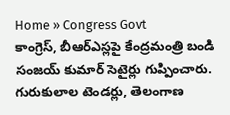Home » Congress Govt
కాంగ్రెస్, బీఆర్ఎస్లపై కేంద్రమంత్రి బండి సంజయ్ కుమార్ సెటైర్లు గుప్పించారు. గురుకులాల టెండర్లు, తెలంగాణ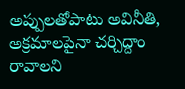అప్పులతోపాటు అవినీతి, అక్రమాలపైనా చర్చిద్దాం రావాలని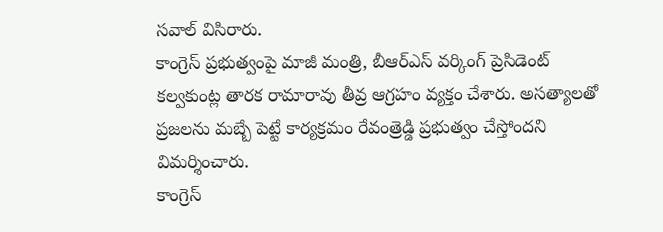సవాల్ విసిరారు.
కాంగ్రెస్ ప్రభుత్వంపై మాజీ మంత్రి, బీఆర్ఎస్ వర్కింగ్ ప్రెసిడెంట్ కల్వకుంట్ల తారక రామారావు తీవ్ర ఆగ్రహం వ్యక్తం చేశారు. అసత్యాలతో ప్రజలను మబ్బే పెట్టే కార్యక్రమం రేవంత్రెడ్డి ప్రభుత్వం చేస్తోందని విమర్శించారు.
కాంగ్రెస్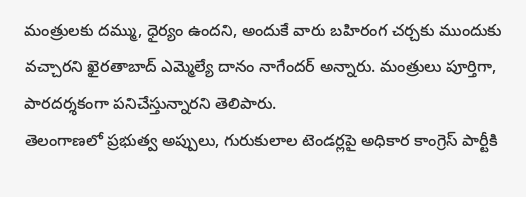మంత్రులకు దమ్ము, ధైర్యం ఉందని, అందుకే వారు బహిరంగ చర్చకు ముందుకు వచ్చారని ఖైరతాబాద్ ఎమ్మెల్యే దానం నాగేందర్ అన్నారు. మంత్రులు పూర్తిగా, పారదర్శకంగా పనిచేస్తున్నారని తెలిపారు.
తెలంగాణలో ప్రభుత్వ అప్పులు, గురుకులాల టెండర్లపై అధికార కాంగ్రెస్ పార్టీకి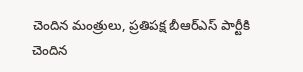చెందిన మంత్రులు, ప్రతిపక్ష బీఆర్ఎస్ పార్టీకి చెందిన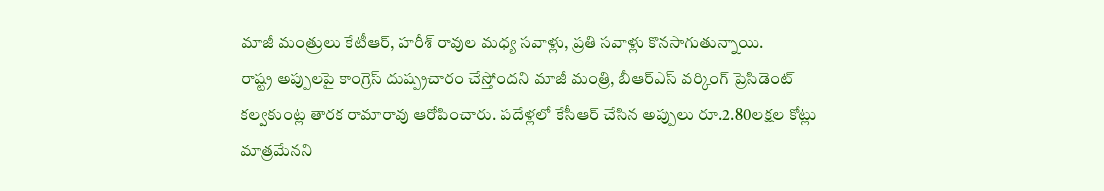మాజీ మంత్రులు కేటీఆర్, హరీశ్ రావుల మధ్య సవాళ్లు, ప్రతి సవాళ్లు కొనసాగుతున్నాయి.
రాష్ట్ర అప్పులపై కాంగ్రెస్ దుష్ప్రచారం చేస్తోందని మాజీ మంత్రి, బీఆర్ఎస్ వర్కింగ్ ప్రెసిడెంట్ కల్వకుంట్ల తారక రామారావు ఆరోపించారు. పదేళ్లలో కేసీఆర్ చేసిన అప్పులు రూ.2.80లక్షల కోట్లు మాత్రమేనని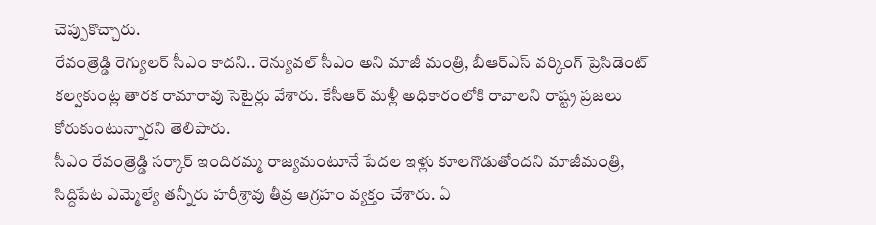చెప్పుకొచ్చారు.
రేవంత్రెడ్డి రెగ్యులర్ సీఎం కాదని.. రెన్యువల్ సీఎం అని మాజీ మంత్రి, బీఆర్ఎస్ వర్కింగ్ ప్రెసిడెంట్ కల్వకుంట్ల తారక రామారావు సెటైర్లు వేశారు. కేసీఆర్ మళ్లీ అధికారంలోకి రావాలని రాష్ట్ర ప్రజలు కోరుకుంటున్నారని తెలిపారు.
సీఎం రేవంత్రెడ్డి సర్కార్ ఇందిరమ్మ రాజ్యమంటూనే పేదల ఇళ్లు కూలగొడుతోందని మాజీమంత్రి, సిద్దిపేట ఎమ్మెల్యే తన్నీరు హరీశ్రావు తీవ్ర ఆగ్రహం వ్యక్తం చేశారు. ఏ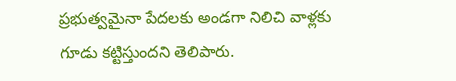ప్రభుత్వమైనా పేదలకు అండగా నిలిచి వాళ్లకు గూడు కట్టిస్తుందని తెలిపారు.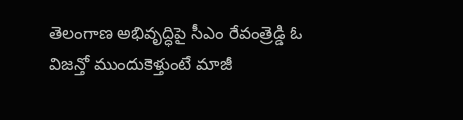తెలంగాణ అభివృద్ధిపై సీఎం రేవంత్రెడ్డి ఓ విజన్తో ముందుకెళ్తుంటే మాజీ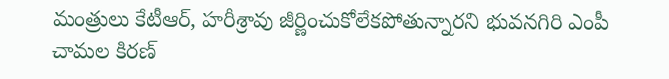మంత్రులు కేటీఆర్, హరీశ్రావు జీర్ణించుకోలేకపోతున్నారని భువనగిరి ఎంపీ చామల కిరణ్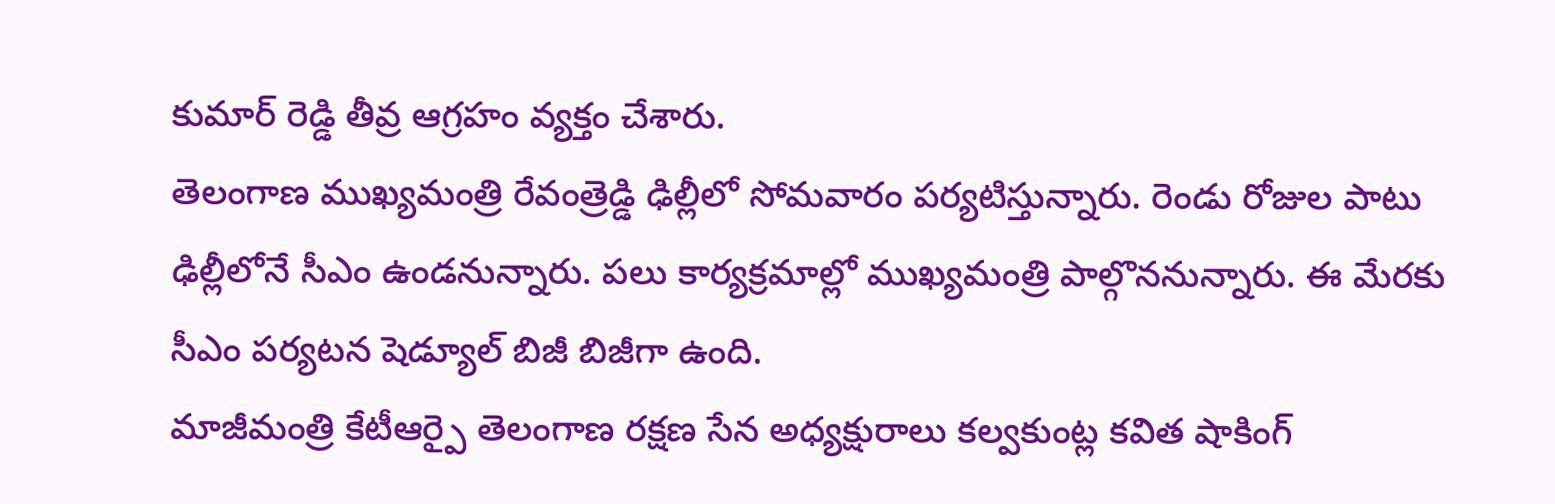కుమార్ రెడ్డి తీవ్ర ఆగ్రహం వ్యక్తం చేశారు.
తెలంగాణ ముఖ్యమంత్రి రేవంత్రెడ్డి ఢిల్లీలో సోమవారం పర్యటిస్తున్నారు. రెండు రోజుల పాటు ఢిల్లీలోనే సీఎం ఉండనున్నారు. పలు కార్యక్రమాల్లో ముఖ్యమంత్రి పాల్గొననున్నారు. ఈ మేరకు సీఎం పర్యటన షెడ్యూల్ బిజీ బిజీగా ఉంది.
మాజీమంత్రి కేటీఆర్పై తెలంగాణ రక్షణ సేన అధ్యక్షురాలు కల్వకుంట్ల కవిత షాకింగ్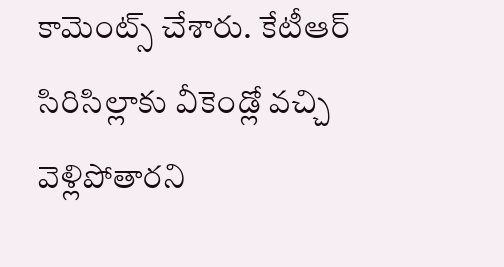కామెంట్స్ చేశారు. కేటీఆర్ సిరిసిల్లాకు వీకెండ్లో వచ్చి వెళ్లిపోతారని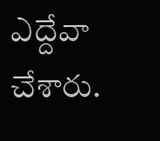ఎద్దేవా చేశారు.